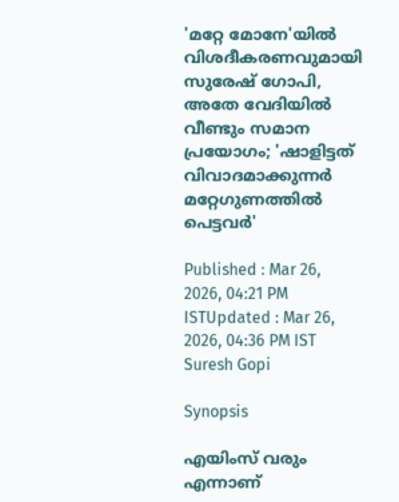'മറ്റേ മോനേ'യിൽ വിശദീകരണവുമായി സുരേഷ് ഗോപി, അതേ വേദിയിൽ വീണ്ടും സമാന പ്രയോഗം; 'ഷാളിട്ടത് വിവാദമാക്കുന്നർ മറ്റേഗുണത്തിൽ പെട്ടവർ'

Published : Mar 26, 2026, 04:21 PM ISTUpdated : Mar 26, 2026, 04:36 PM IST
Suresh Gopi

Synopsis

എയിംസ് വരും എന്നാണ്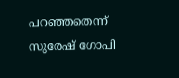പറഞ്ഞതെന്ന് സുരേഷ് ഗോപി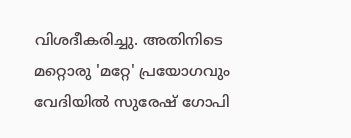വിശദീകരിച്ചു. അതിനിടെ മറ്റൊരു 'മറ്റേ' പ്രയോഗവും വേദിയിൽ സുരേഷ് ഗോപി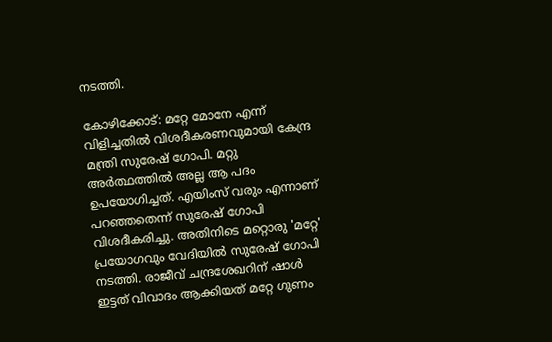നടത്തി.

കോഴിക്കോട്: മറ്റേ മോനേ എന്ന് വിളിച്ചതിൽ വിശദീകരണവുമായി കേന്ദ്ര മന്ത്രി സുരേഷ് ഗോപി. മറ്റു അർത്ഥത്തിൽ അല്ല ആ പദം ഉപയോഗിച്ചത്. എയിംസ് വരും എന്നാണ് പറഞ്ഞതെന്ന് സുരേഷ് ഗോപി വിശദീകരിച്ചു. അതിനിടെ മറ്റൊരു 'മറ്റേ' പ്രയോഗവും വേദിയിൽ സുരേഷ് ഗോപി നടത്തി. രാജീവ് ചന്ദ്രശേഖറിന് ഷാൾ ഇട്ടത് വിവാദം ആക്കിയത് മറ്റേ ഗുണം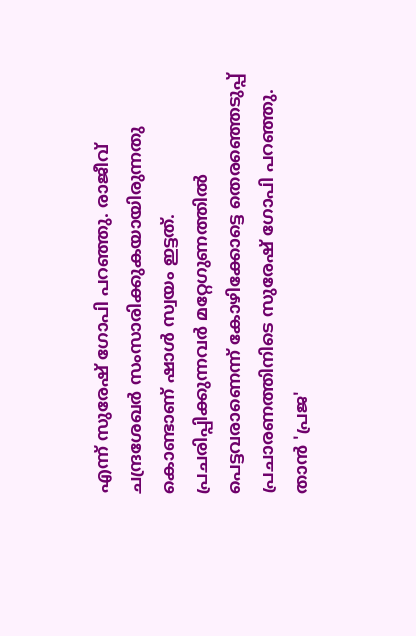എന്ന് സുരേഷ് ഗോപി പറഞ്ഞു. രാജീവ്‌ ചന്ദ്രശേഖർ സംസാരിക്കുകയായിരുന്നതു കൊണ്ടാണ് ഷാൾ സ്വയം ഇട്ടത്. പ്രചരിപ്പിക്കുന്നവർ മറ്റേഗുണത്തിൽ പെട്ടവരാണെന്ന് കോഴിക്കോട്ടെ തെരഞ്ഞെടുപ്പ് പ്രചാരണത്തിനിടെ സുരേഷ് ഗോപി പറഞ്ഞു. താൻ 'പ്രജ'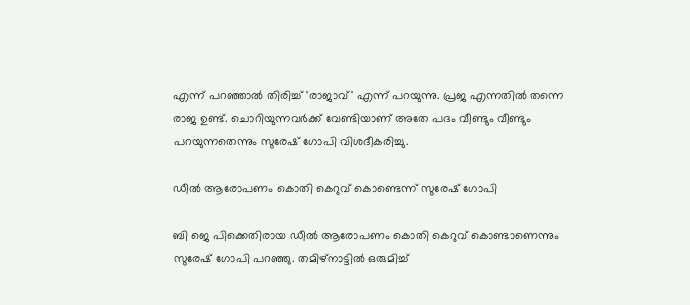എന്ന് പറഞ്ഞാൽ തിരിച്ച് 'രാജാവ്' എന്ന് പറയുന്നു. പ്രജ എന്നതിൽ തന്നെ രാജ ഉണ്ട്. ചൊറിയുന്നവർക്ക് വേണ്ടിയാണ് അതേ പദം വീണ്ടും വീണ്ടും പറയുന്നതെന്നും സുരേഷ് ഗോപി വിശദീകരിച്ചു.

ഡീൽ ആരോപണം കൊതി കെറുവ് കൊണ്ടെന്ന് സുരേഷ് ഗോപി

ബി ജെ പിക്കെതിരായ ഡീൽ ആരോപണം കൊതി കെറുവ് കൊണ്ടാണെന്നും സുരേഷ് ഗോപി പറഞ്ഞു. തമിഴ്നാട്ടിൽ ഒരുമിച്ച്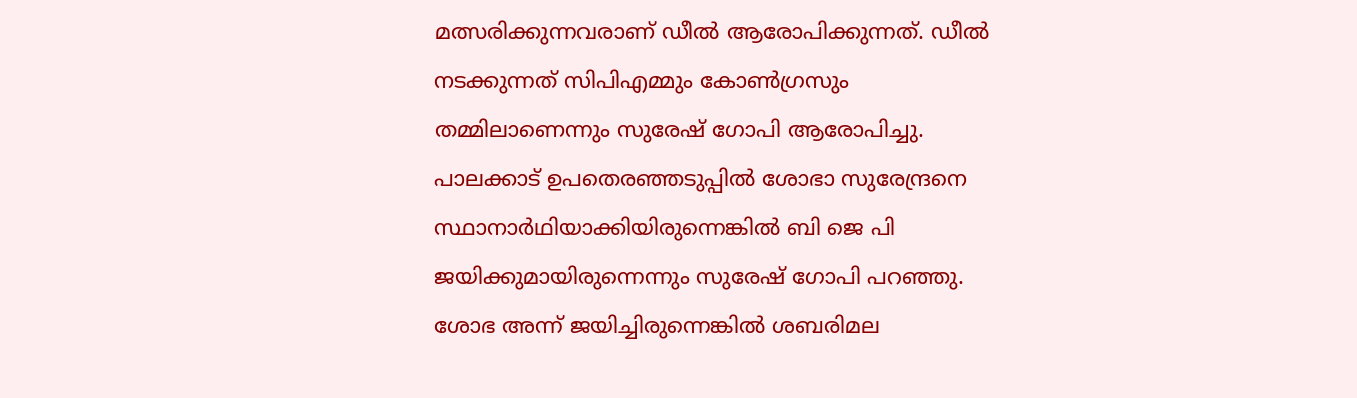മത്സരിക്കുന്നവരാണ് ഡീൽ ആരോപിക്കുന്നത്. ഡീൽ നടക്കുന്നത് സിപിഎമ്മും കോൺഗ്രസും തമ്മിലാണെന്നും സുരേഷ് ഗോപി ആരോപിച്ചു. പാലക്കാട് ഉപതെരഞ്ഞടുപ്പിൽ ശോഭാ സുരേന്ദ്രനെ സ്ഥാനാർഥിയാക്കിയിരുന്നെങ്കിൽ ബി ജെ പി ജയിക്കുമായിരുന്നെന്നും സുരേഷ് ഗോപി പറഞ്ഞു. ശോഭ അന്ന് ജയിച്ചിരുന്നെങ്കിൽ ശബരിമല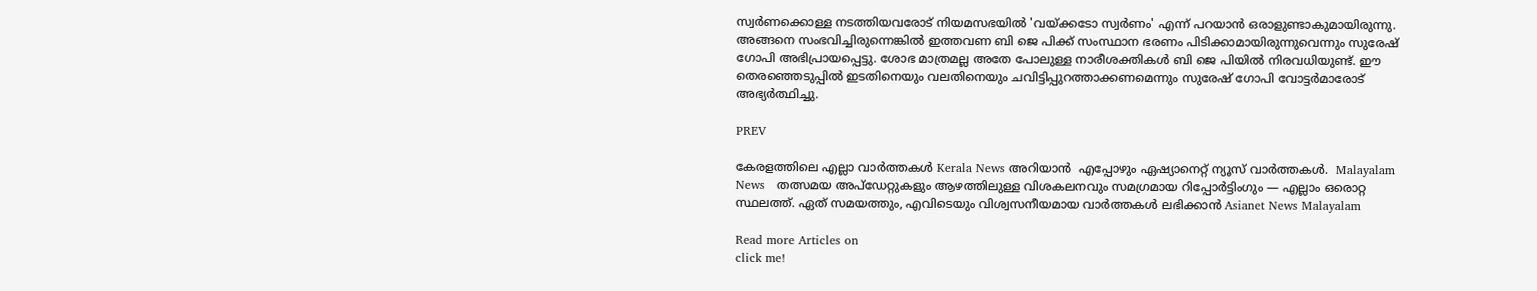സ്വർണക്കൊള്ള നടത്തിയവരോട് നിയമസഭയിൽ 'വയ്ക്കടോ സ്വർണം' എന്ന് പറയാൻ ഒരാളുണ്ടാകുമായിരുന്നു. അങ്ങനെ സംഭവിച്ചിരുന്നെങ്കിൽ ഇത്തവണ ബി ജെ പിക്ക് സംസ്ഥാന ഭരണം പിടിക്കാമായിരുന്നുവെന്നും സുരേഷ് ഗോപി അഭിപ്രായപ്പെട്ടു. ശോഭ മാത്രമല്ല അതേ പോലുള്ള നാരീശക്തികൾ ബി ജെ പിയിൽ നിരവധിയുണ്ട്. ഈ തെരഞ്ഞെടുപ്പിൽ ഇടതിനെയും വലതിനെയും ചവിട്ടിപ്പുറത്താക്കണമെന്നും സുരേഷ് ഗോപി വോട്ടർമാരോട് അഭ്യർത്ഥിച്ചു.

PREV

കേരളത്തിലെ എല്ലാ വാർത്തകൾ Kerala News അറിയാൻ  എപ്പോഴും ഏഷ്യാനെറ്റ് ന്യൂസ് വാർത്തകൾ.  Malayalam News   തത്സമയ അപ്‌ഡേറ്റുകളും ആഴത്തിലുള്ള വിശകലനവും സമഗ്രമായ റിപ്പോർട്ടിംഗും — എല്ലാം ഒരൊറ്റ സ്ഥലത്ത്. ഏത് സമയത്തും, എവിടെയും വിശ്വസനീയമായ വാർത്തകൾ ലഭിക്കാൻ Asianet News Malayalam

Read more Articles on
click me!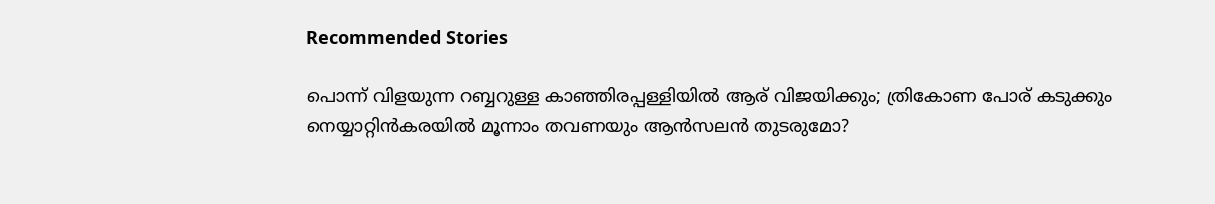Recommended Stories

പൊന്ന് വിളയുന്ന റബ്ബറുള്ള കാഞ്ഞിരപ്പള്ളിയില്‍ ആര് വിജയിക്കും; ത്രികോണ പോര് കടുക്കും
നെയ്യാറ്റിൻകരയിൽ മൂന്നാം തവണയും ആൻസലൻ തുടരുമോ?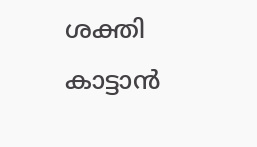ശക്തി കാട്ടാന്‍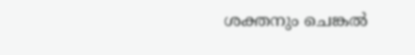ശക്തനും ചെങ്കൽ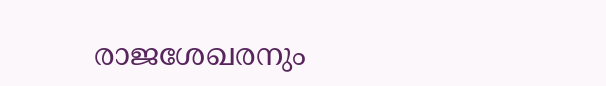രാജശേഖരനും